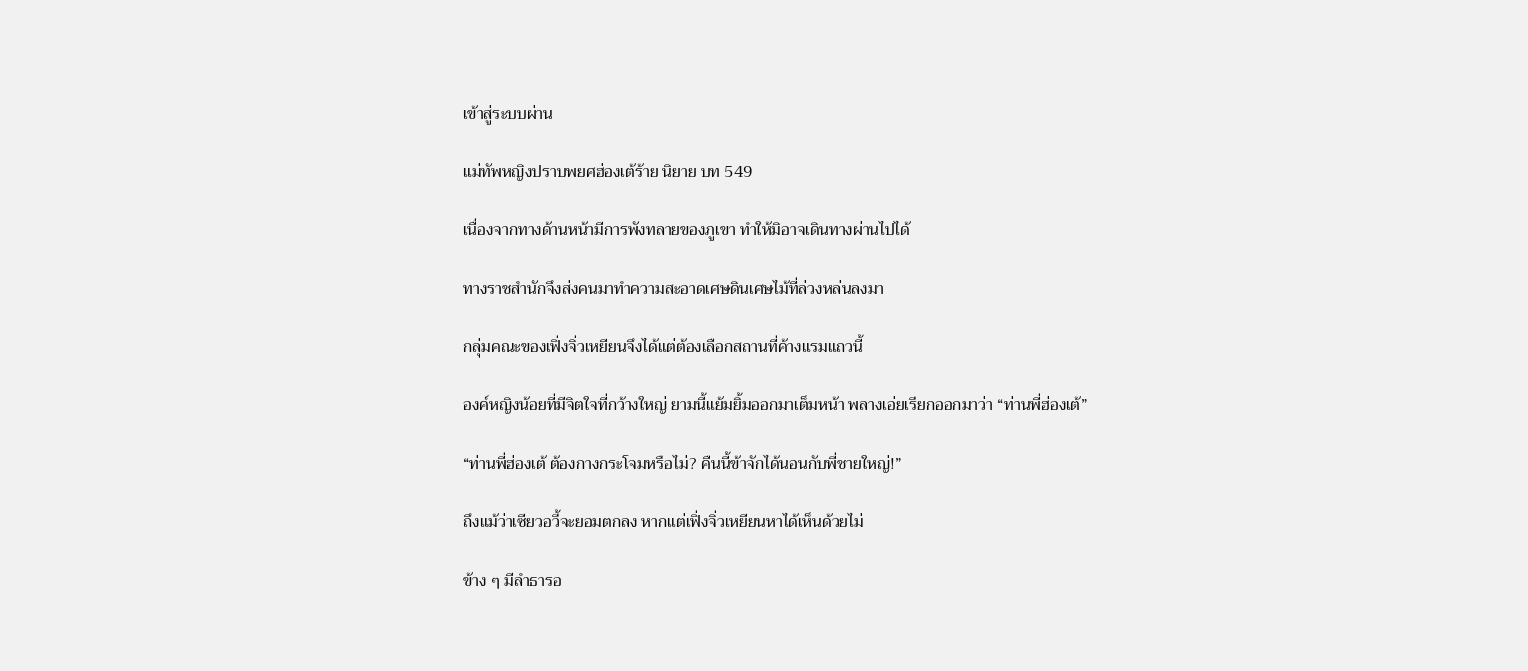เข้าสู่ระบบผ่าน

แม่ทัพหญิงปราบพยศฮ่องเต้ร้าย นิยาย บท 549

เนื่องจากทางด้านหน้ามีการพังทลายของภูเขา ทำให้มิอาจเดินทางผ่านไปได้

ทางราชสำนักจึงส่งคนมาทำความสะอาดเศษดินเศษไม้ที่ล่วงหล่นลงมา

กลุ่มคณะของเฟิ่งจิ่วเหยียนจึงได้แต่ต้องเลือกสถานที่ค้างแรมแถวนี้

องค์หญิงน้อยที่มีจิตใจที่กว้างใหญ่ ยามนี้แย้มยิ้มออกมาเต็มหน้า พลางเอ่ยเรียกออกมาว่า “ท่านพี่ฮ่องเต้”

“ท่านพี่ฮ่องเต้ ต้องกางกระโจมหรือไม่? คืนนี้ข้าจักได้นอนกับพี่ชายใหญ่!”

ถึงแม้ว่าเซียวอวี้จะยอมตกลง หากแต่เฟิ่งจิ่วเหยียนหาได้เห็นด้วยไม่

ข้าง ๆ มีลำธารอ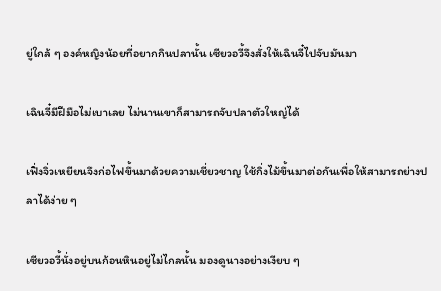ยู่ใกล้ ๆ องค์หญิงน้อยที่อยากกินปลานั้น เซียวอวี้จึงสั่งให้เฉินจี๋ไปจับมันมา

เฉินจี๋มีฝีมือไม่เบาเลย ไม่นานเขาก็สามารถจับปลาตัวใหญ่ได้

เฟิ่งจิ่วเหยียนจึงก่อไฟขึ้นมาด้วยความเชี่ยวชาญ ใช้กิ่งไม้ขึ้นมาต่อกันเพื่อให้สามารถย่างปลาได้ง่าย ๆ

เซียวอวี้นั่งอยู่บนก้อนหินอยู่ไม่ไกลนั้น มองดูนางอย่างเงียบ ๆ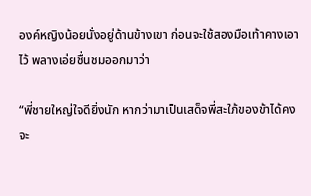องค์หญิงน้อยนั่งอยู่ด้านข้างเขา ก่อนจะใช้สองมือเท้าคางเอาไว้ พลางเอ่ยชื่นชมออกมาว่า

“พี่ชายใหญ่ใจดียิ่งนัก หากว่ามาเป็นเสด็จพี่สะใภ้ของข้าได้คงจะ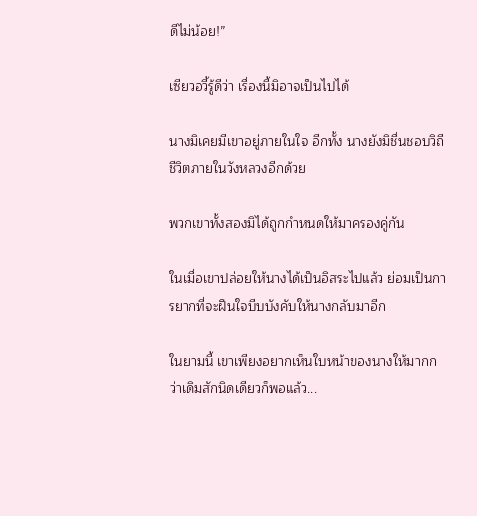ดีไม่น้อย!”

เซียวอวี้รู้ดีว่า เรื่องนี้มิอาจเป็นไปได้

นางมิเคยมีเขาอยู่ภายในใจ อีกทั้ง นางยังมิชื่นชอบวิถีชีวิตภายในวังหลวงอีกด้วย

พวกเขาทั้งสองมิได้ถูกกำหนดให้มาครองคู่กัน

ในเมื่อเขาปล่อยให้นางได้เป็นอิสระไปแล้ว ย่อมเป็นการยากที่จะฝืนใจบีบบังคับให้นางกลับมาอีก

ในยามนี้ เขาเพียงอยากเห็นใบหน้าของนางให้มากกว่าเดิมสักนิดเดียวก็พอแล้ว...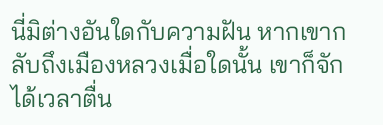นี่มิต่างอันใดกับความฝัน หากเขากลับถึงเมืองหลวงเมื่อใดนั้น เขาก็จักได้เวลาตื่น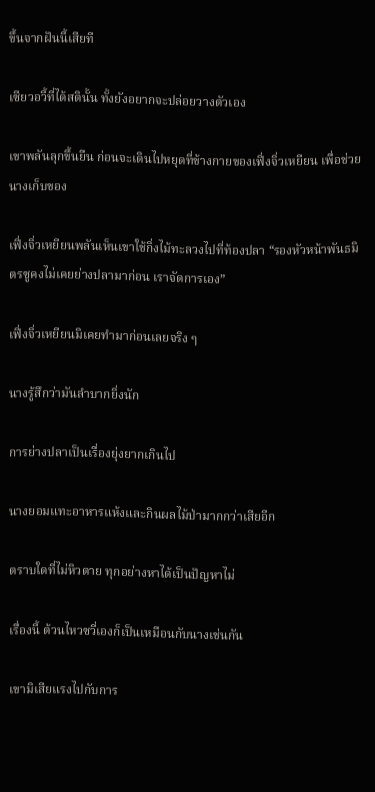ขึ้นจากฝันนี้เสียที

เซียวอวี้ที่ได้สตินั้น ทั้งยังอยากจะปล่อยวางตัวเอง

เขาพลันลุกขึ้นยืน ก่อนจะเดินไปหยุดที่ข้างกายของเฟิ่งจิ่วเหยียน เพื่อช่วยนางเก็บของ

เฟิ่งจิ่วเหยียนพลันเห็นเขาใช้กิ่งไม้ทะลวงไปที่ท้องปลา “รองหัวหน้าพันธมิตรซูคงไม่เคยย่างปลามาก่อน เราจัดการเอง”

เฟิ่งจิ่วเหยียนมิเคยทำมาก่อนเลยจริง ๆ

นางรู้สึกว่ามันลำบากยิ่งนัก

การย่างปลาเป็นเรื่องยุ่งยากเกินไป

นางยอมแทะอาหารแห้งและกินผลไม้ป่ามากกว่าเสียอีก

ตราบใดที่ไม่หิวตาย ทุกอย่างหาได้เป็นปัญหาไม่

เรื่องนี้ ต้วนไหวซวี่เองก็เป็นเหมือนกับนางเช่นกัน

เขามิเสียแรงไปกับการ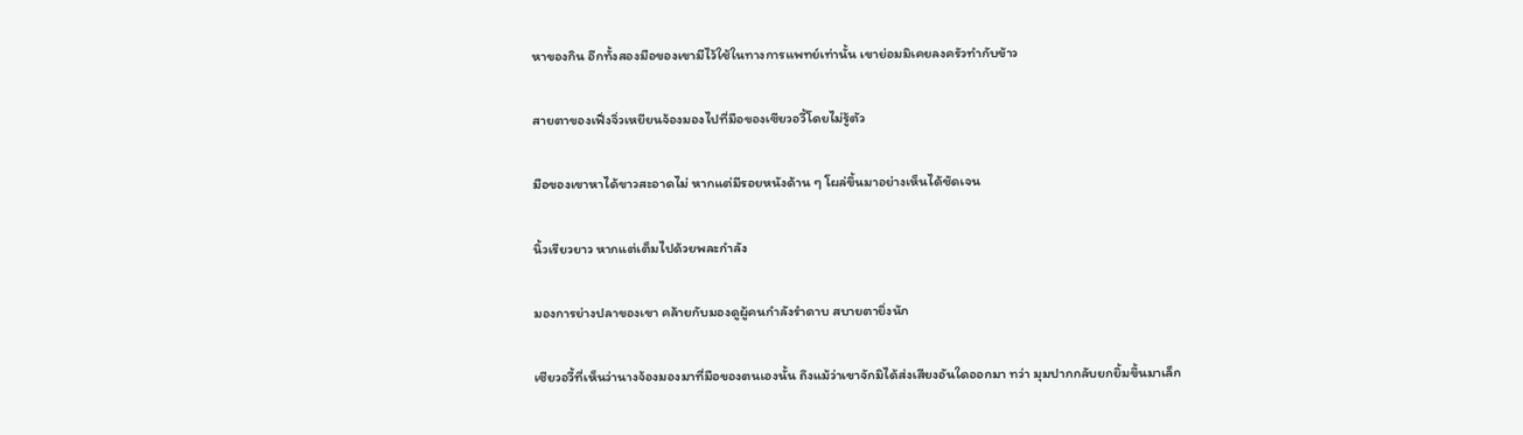หาของกิน อีกทั้งสองมือของเขามีไว้ใช้ในทางการแพทย์เท่านั้น เขาย่อมมิเคยลงครัวทำกับข้าว

สายตาของเฟิ่งจิ่วเหยียนจ้องมองไปที่มือของเซียวอวี้โดยไม่รู้ตัว

มือของเขาหาได้ขาวสะอาดไม่ หากแต่มีรอยหนังด้าน ๆ โผล่ขึ้นมาอย่างเห็นได้ชัดเจน

นิ้วเรียวยาว หากแต่เต็มไปด้วยพละกำลัง

มองการย่างปลาของเขา คล้ายกับมองดูผู้คนกำลังรำดาบ สบายตายิ่งนัก

เซียวอวี้ที่เห็นว่านางจ้องมองมาที่มือของตนเองนั้น ถึงแม้ว่าเขาจักมิได้ส่งเสียงอันใดออกมา ทว่า มุมปากกลับยกยิ้มขึ้นมาเล็ก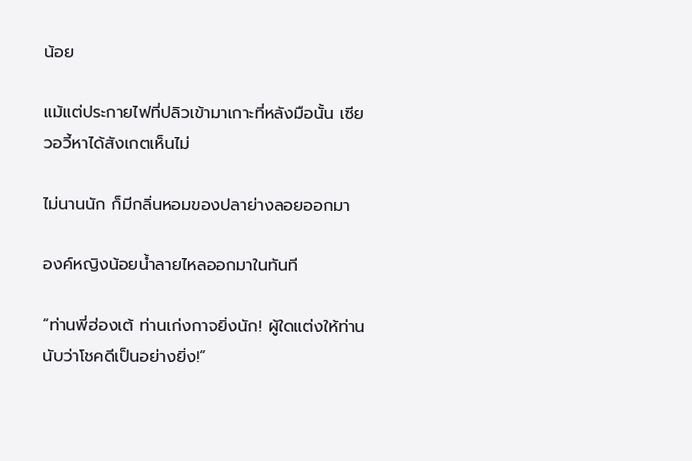น้อย

แม้แต่ประกายไฟที่ปลิวเข้ามาเกาะที่หลังมือนั้น เซียวอวี้หาได้สังเกตเห็นไม่

ไม่นานนัก ก็มีกลิ่นหอมของปลาย่างลอยออกมา

องค์หญิงน้อยน้ำลายไหลออกมาในทันที

“ท่านพี่ฮ่องเต้ ท่านเก่งกาจยิ่งนัก! ผู้ใดแต่งให้ท่านนับว่าโชคดีเป็นอย่างยิ่ง!”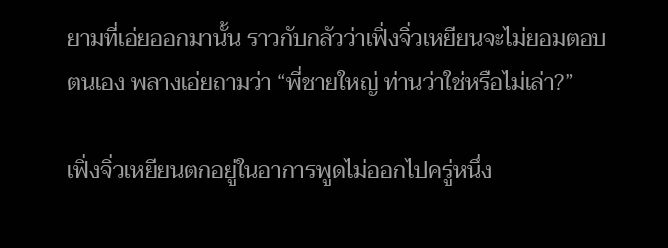ยามที่เอ่ยออกมานั้น ราวกับกลัวว่าเฟิ่งจิ่วเหยียนจะไม่ยอมตอบตนเอง พลางเอ่ยถามว่า “พี่ชายใหญ่ ท่านว่าใช่หรือไม่เล่า?”

เฟิ่งจิ่วเหยียนตกอยู่ในอาการพูดไม่ออกไปครู่หนึ่ง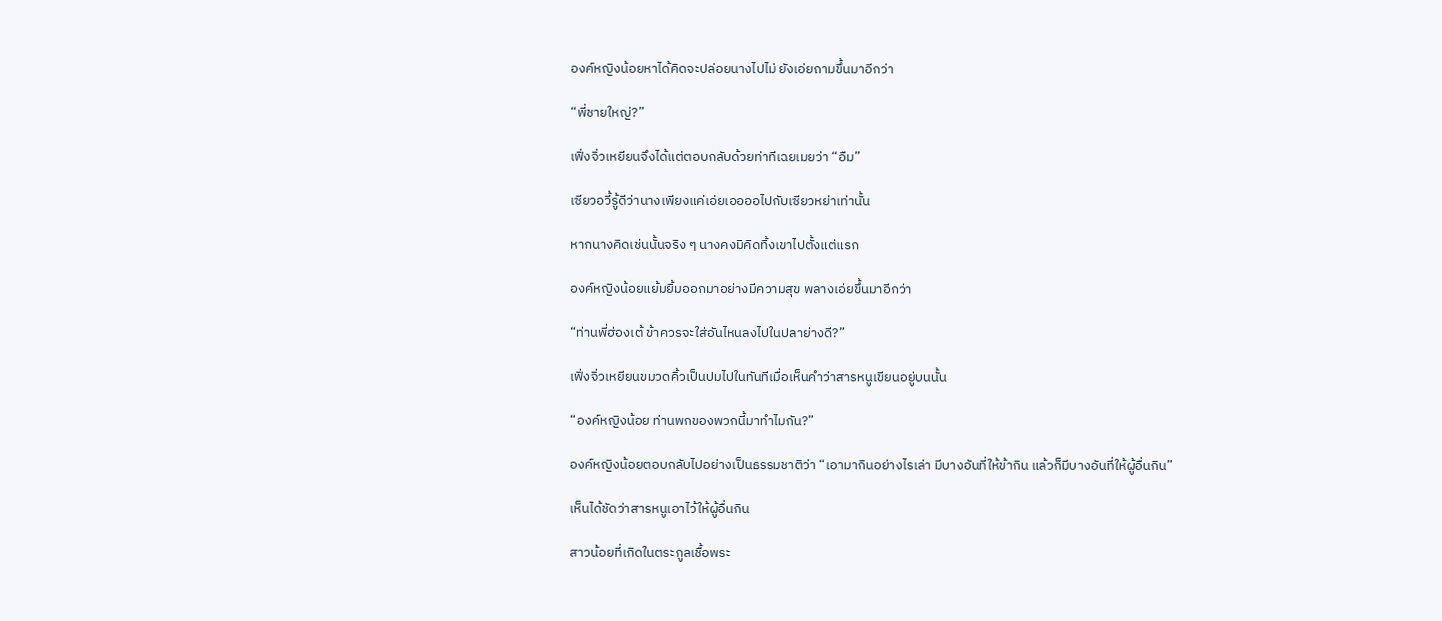องค์หญิงน้อยหาได้คิดจะปล่อยนางไปไม่ ยังเอ่ยถามขึ้นมาอีกว่า

“พี่ชายใหญ่?”

เฟิ่งจิ่วเหยียนจึงได้แต่ตอบกลับด้วยท่าทีเฉยเมยว่า “อืม”

เซียวอวี้รู้ดีว่านางเพียงแค่เอ่ยเออออไปกับเซียวหย่าเท่านั้น

หากนางคิดเช่นนั้นจริง ๆ นางคงมิคิดทิ้งเขาไปตั้งแต่แรก

องค์หญิงน้อยแย้มยิ้มออกมาอย่างมีความสุข พลางเอ่ยขึ้นมาอีกว่า

“ท่านพี่ฮ่องเต้ ข้าควรจะใส่อันไหนลงไปในปลาย่างดี?”

เฟิ่งจิ่วเหยียนขมวดคิ้วเป็นปมไปในทันทีเมื่อเห็นคำว่าสารหนูเขียนอยู่บนนั้น

“องค์หญิงน้อย ท่านพกของพวกนี้มาทำไมกัน?”

องค์หญิงน้อยตอบกลับไปอย่างเป็นธรรมชาติว่า “เอามากินอย่างไรเล่า มีบางอันที่ให้ข้ากิน แล้วก็มีบางอันที่ให้ผู้อื่นกิน”

เห็นได้ชัดว่าสารหนูเอาไว้ให้ผู้อื่นกิน

สาวน้อยที่เกิดในตระกูลเชื้อพระ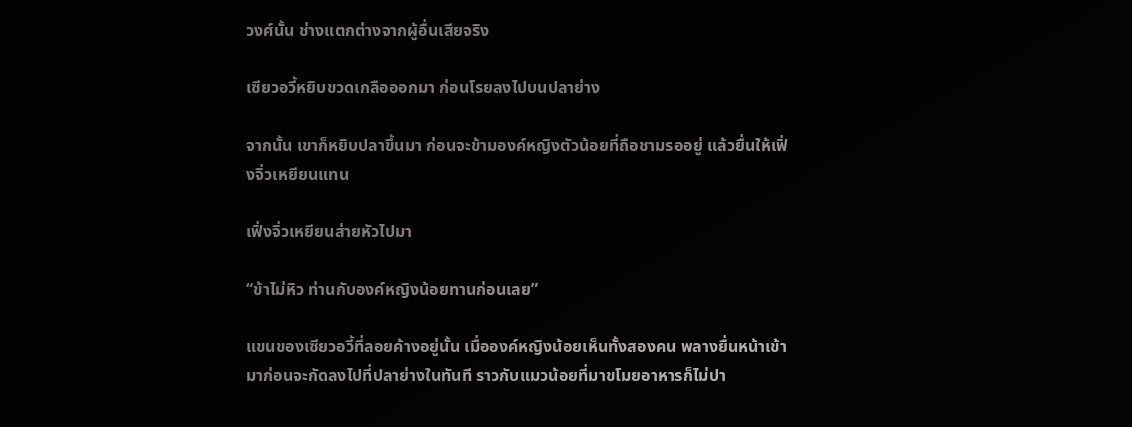วงศ์นั้น ช่างแตกต่างจากผู้อื่นเสียจริง

เซียวอวี้หยิบขวดเกลือออกมา ก่อนโรยลงไปบนปลาย่าง

จากนั้น เขาก็หยิบปลาขึ้นมา ก่อนจะข้ามองค์หญิงตัวน้อยที่ถือชามรออยู่ แล้วยื่นให้เฟิ่งจิ่วเหยียนแทน

เฟิ่งจิ่วเหยียนส่ายหัวไปมา

“ข้าไม่หิว ท่านกับองค์หญิงน้อยทานก่อนเลย”

แขนของเซียวอวี้ที่ลอยค้างอยู่นั้น เมื่อองค์หญิงน้อยเห็นทั้งสองคน พลางยื่นหน้าเข้ามาก่อนจะกัดลงไปที่ปลาย่างในทันที ราวกับแมวน้อยที่มาขโมยอาหารก็ไม่ปา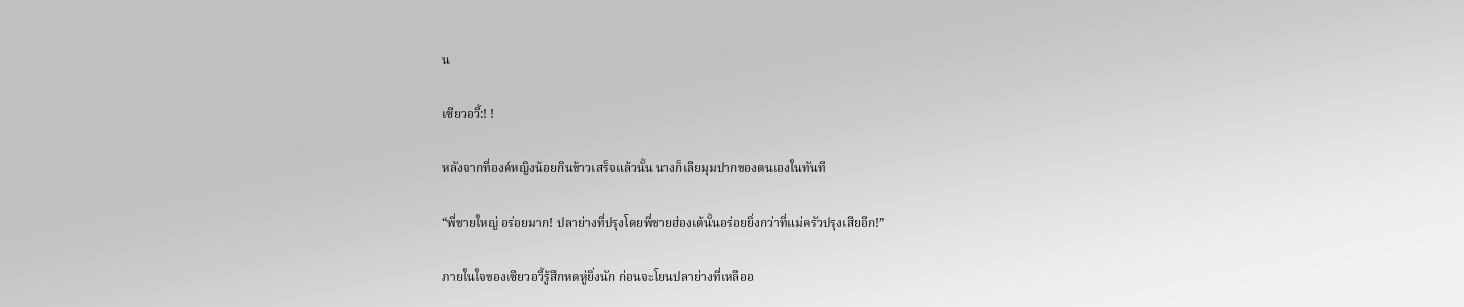น

เซียวอวี้:! !

หลังจากที่องค์หญิงน้อยกินข้าวเสร็จแล้วนั้น นางก็เลียมุมปากของตนเองในทันที

“พี่ชายใหญ่ อร่อยมาก! ปลาย่างที่ปรุงโดยพี่ชายฮ่องเต้นั้นอร่อยยิ่งกว่าที่แม่ครัวปรุงเสียอีก!”

ภายในใจของเซียวอวี้รู้สึกหดหู่ยิ่งนัก ก่อนจะโยนปลาย่างที่เหลืออ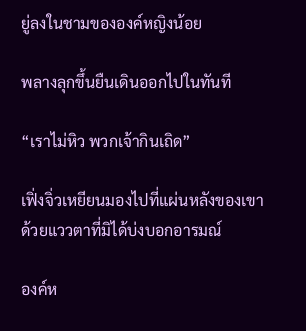ยู่ลงในชามขององค์หญิงน้อย

พลางลุกขึ้นยืนเดินออกไปในทันที

“เราไม่หิว พวกเจ้ากินเถิด”

เฟิ่งจิ่วเหยียนมองไปที่แผ่นหลังของเขา ด้วยแววตาที่มิได้บ่งบอกอารมณ์

องค์ห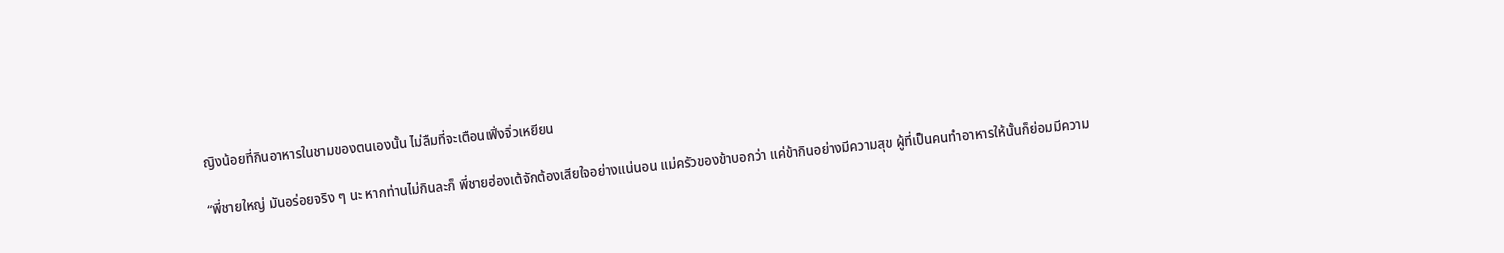ญิงน้อยที่กินอาหารในชามของตนเองนั้น ไม่ลืมที่จะเตือนเฟิ่งจิ่วเหยียน

“พี่ชายใหญ่ มันอร่อยจริง ๆ นะ หากท่านไม่กินละก็ พี่ชายฮ่องเต้จักต้องเสียใจอย่างแน่นอน แม่ครัวของข้าบอกว่า แค่ข้ากินอย่างมีความสุข ผู้ที่เป็นคนทำอาหารให้นั้นก็ย่อมมีความ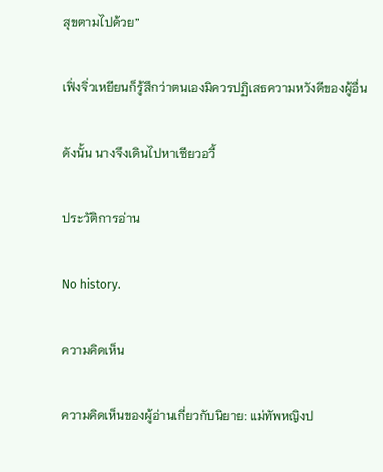สุขตามไปด้วย”

เฟิ่งจิ่วเหยียนก็รู้สึกว่าตนเองมิควรปฏิเสธความหวังดีของผู้อื่น

ดังนั้น นางจึงเดินไปหาเซียวอวี้

ประวัติการอ่าน

No history.

ความคิดเห็น

ความคิดเห็นของผู้อ่านเกี่ยวกับนิยาย: แม่ทัพหญิงป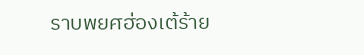ราบพยศฮ่องเต้ร้าย